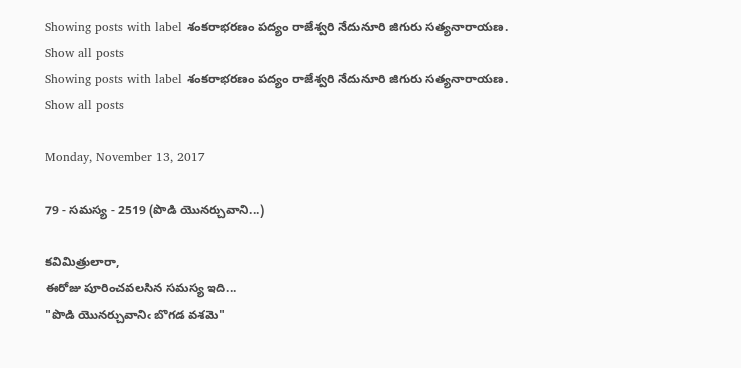Showing posts with label శంకరాభరణం పద్యం రాజేశ్వరి నేదునూరి జిగురు సత్యనారాయణ. Show all posts
Showing posts with label శంకరాభరణం పద్యం రాజేశ్వరి నేదునూరి జిగురు సత్యనారాయణ. Show all posts

Monday, November 13, 2017

79 - సమస్య - 2519 (పొడి యొనర్చువాని...)

కవిమిత్రులారా,
ఈరోజు పూరించవలసిన సమస్య ఇది...
"పొడి యొనర్చువానిఁ బొగడ వశమె"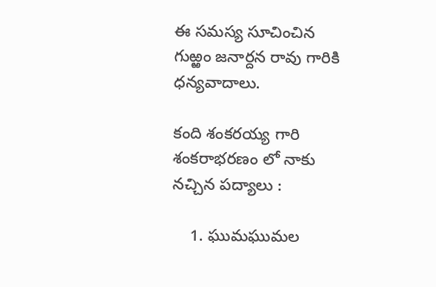ఈ సమస్య సూచించిన గుఱ్ఱం జనార్దన రావు గారికి ధన్యవాదాలు.

కంది శంకరయ్య గారి శంకరాభరణం లో నాకు నచ్చిన పద్యాలు :

    1. ఘుమఘుమల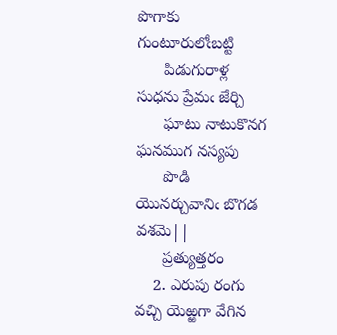పొగాకు గుంటూరులోఁబట్టి
      పిడుగురాళ్ల సుధను ప్రేమఁ జేర్చి
      ఘాటు నాటుకొనగ ఘనముగ నస్యపు
      పొడి యొనర్చువానిఁ బొగడ వశమె||
      ప్రత్యుత్తరం
    2. ఎరుపు రంగు వచ్చి యెఱ్ఱగా వేగిన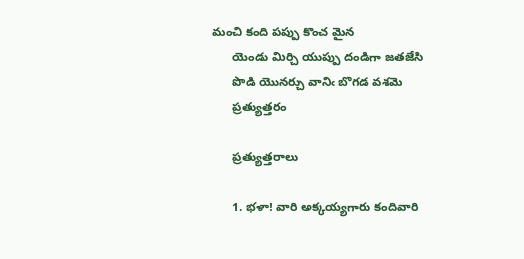మంచి కంది పప్పు కొంచ మైన
      యెండు మిర్చి యుప్పు దండిగా జతజేసి
      పొడి యొనర్చు వానిఁ బొగడ వశమె
      ప్రత్యుత్తరం

      ప్రత్యుత్తరాలు

      1. భళా! వారి అక్కయ్యగారు కందివారి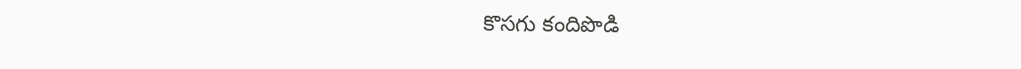కొసగు కందిపొడి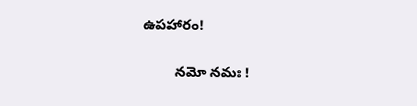ఉపహారం!

        నమో నమః !